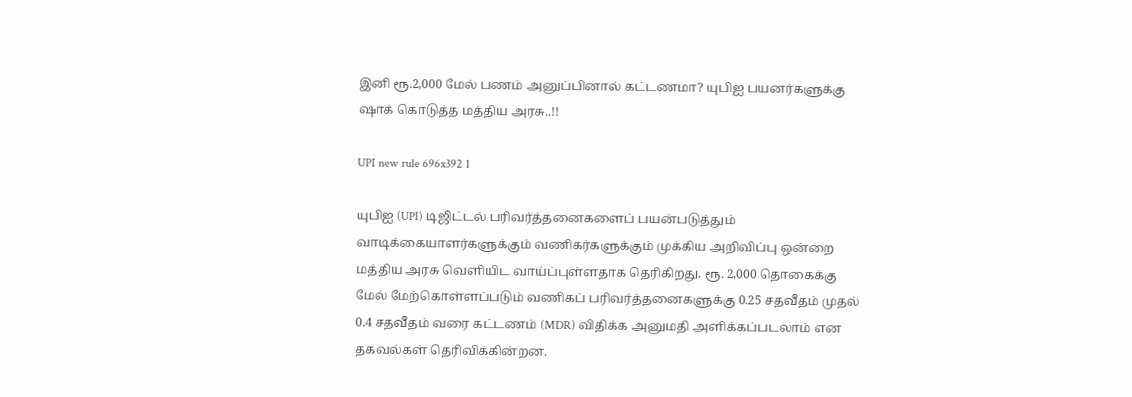இனி ரூ.2,000 மேல் பணம் அனுப்பினால் கட்டணமா? யுபிஐ பயனர்களுக்கு ஷாக் கொடுத்த மத்திய அரசு..!!

UPI new rule 696x392 1

யுபிஐ (UPI) டிஜிட்டல் பரிவர்த்தனைகளைப் பயன்படுத்தும் வாடிக்கையாளர்களுக்கும் வணிகர்களுக்கும் முக்கிய அறிவிப்பு ஒன்றை மத்திய அரசு வெளியிட வாய்ப்புள்ளதாக தெரிகிறது. ரூ. 2,000 தொகைக்கு மேல் மேற்கொள்ளப்படும் வணிகப் பரிவர்த்தனைகளுக்கு 0.25 சதவீதம் முதல் 0.4 சதவீதம் வரை கட்டணம் (MDR) விதிக்க அனுமதி அளிக்கப்படலாம் என தகவல்கள் தெரிவிக்கின்றன.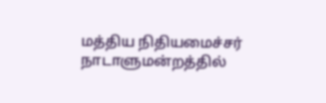மத்திய நிதியமைச்சர் நாடாளுமன்றத்தில்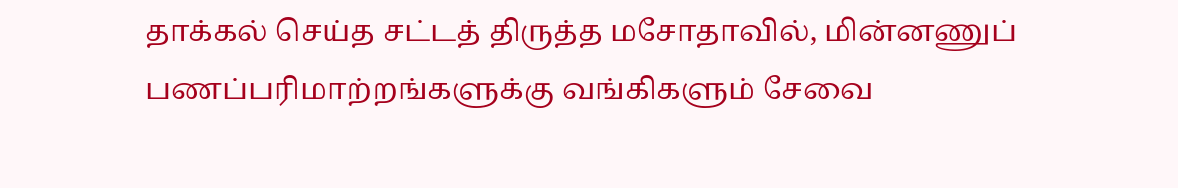தாக்கல் செய்த சட்டத் திருத்த மசோதாவில், மின்னணுப் பணப்பரிமாற்றங்களுக்கு வங்கிகளும் சேவை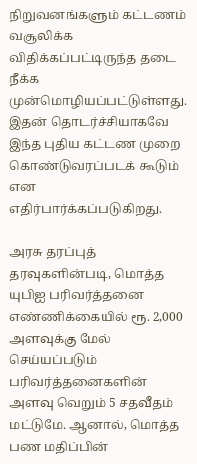நிறுவனங்களும் கட்டணம் வசூலிக்க விதிக்கப்பட்டிருந்த தடை நீக்க முன்மொழியப்பட்டுள்ளது. இதன் தொடர்ச்சியாகவே இந்த புதிய கட்டண முறை கொண்டுவரப்படக் கூடும் என எதிர்பார்க்கப்படுகிறது.

அரசு தரப்புத் தரவுகளின்படி, மொத்த யுபிஐ பரிவர்த்தனை எண்ணிக்கையில் ரூ. 2,000 அளவுக்கு மேல் செய்யப்படும் பரிவர்த்தனைகளின் அளவு வெறும் 5 சதவீதம் மட்டுமே. ஆனால், மொத்த பண மதிப்பின்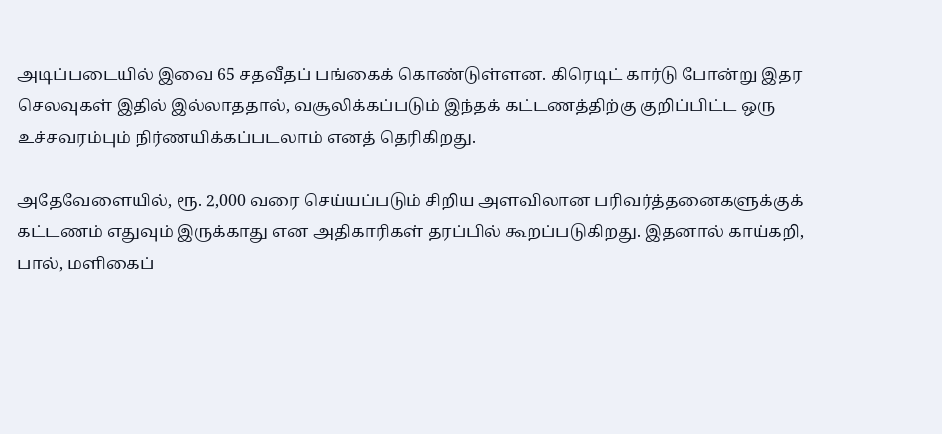அடிப்படையில் இவை 65 சதவீதப் பங்கைக் கொண்டுள்ளன. கிரெடிட் கார்டு போன்று இதர செலவுகள் இதில் இல்லாததால், வசூலிக்கப்படும் இந்தக் கட்டணத்திற்கு குறிப்பிட்ட ஒரு உச்சவரம்பும் நிர்ணயிக்கப்படலாம் எனத் தெரிகிறது.

அதேவேளையில், ரூ. 2,000 வரை செய்யப்படும் சிறிய அளவிலான பரிவர்த்தனைகளுக்குக் கட்டணம் எதுவும் இருக்காது என அதிகாரிகள் தரப்பில் கூறப்படுகிறது. இதனால் காய்கறி, பால், மளிகைப்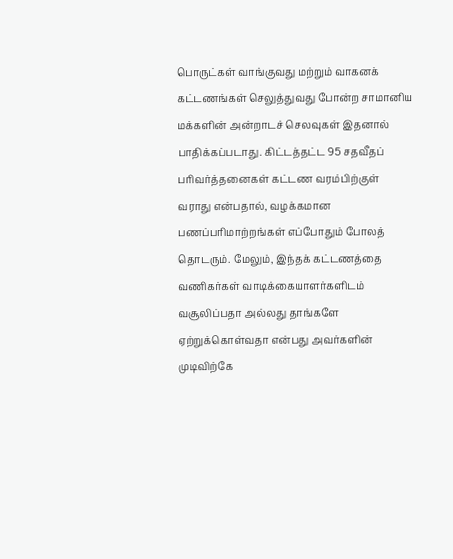பொருட்கள் வாங்குவது மற்றும் வாகனக் கட்டணங்கள் செலுத்துவது போன்ற சாமானிய மக்களின் அன்றாடச் செலவுகள் இதனால் பாதிக்கப்படாது. கிட்டத்தட்ட 95 சதவீதப் பரிவர்த்தனைகள் கட்டண வரம்பிற்குள் வராது என்பதால், வழக்கமான பணப்பரிமாற்றங்கள் எப்போதும் போலத் தொடரும். மேலும், இந்தக் கட்டணத்தை வணிகர்கள் வாடிக்கையாளர்களிடம் வசூலிப்பதா அல்லது தாங்களே ஏற்றுக்கொள்வதா என்பது அவர்களின் முடிவிற்கே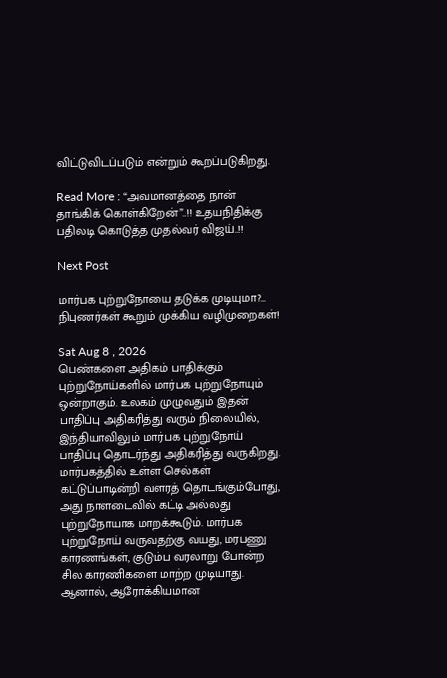விட்டுவிடப்படும் என்றும் கூறப்படுகிறது.

Read More : “அவமானத்தை நான் தாங்கிக் கொள்கிறேன்”..!! உதயநிதிக்கு பதிலடி கொடுத்த முதல்வர் விஜய்..!!

Next Post

மார்பக புற்றுநோயை தடுக்க முடியுமா?… நிபுணர்கள் கூறும் முக்கிய வழிமுறைகள்!

Sat Aug 8 , 2026
பெண்களை அதிகம் பாதிக்கும் புற்றுநோய்களில் மார்பக புற்றுநோயும் ஒன்றாகும். உலகம் முழுவதும் இதன் பாதிப்பு அதிகரித்து வரும் நிலையில், இந்தியாவிலும் மார்பக புற்றுநோய் பாதிப்பு தொடர்ந்து அதிகரித்து வருகிறது. மார்பகத்தில் உள்ள செல்கள் கட்டுப்பாடின்றி வளரத் தொடங்கும்போது, அது நாளடைவில் கட்டி அல்லது புற்றுநோயாக மாறக்கூடும். மார்பக புற்றுநோய் வருவதற்கு வயது, மரபணு காரணங்கள், குடும்ப வரலாறு போன்ற சில காரணிகளை மாற்ற முடியாது. ஆனால், ஆரோக்கியமான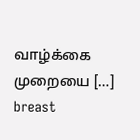வாழ்க்கை முறையை […]
breast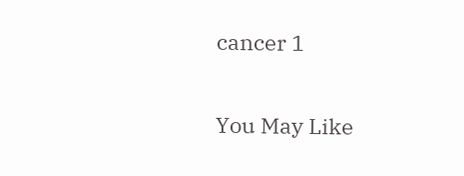cancer 1

You May Like